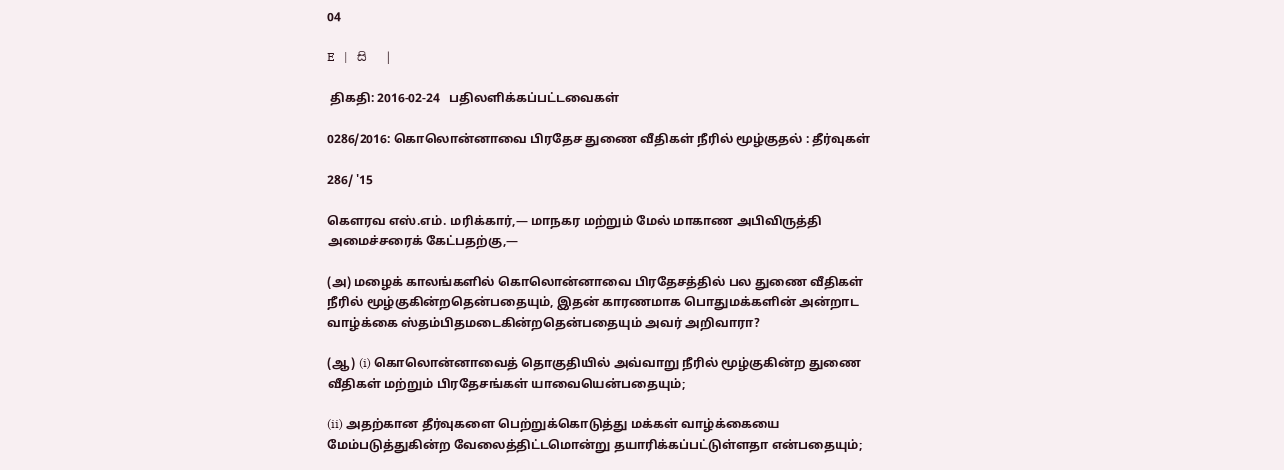04

E   |   සි   |

 திகதி: 2016-02-24   பதிலளிக்கப்பட்டவைகள்

0286/2016: கொலொன்னாவை பிரதேச துணை வீதிகள் நீரில் மூழ்குதல் : தீர்வுகள்

286/ '15

கௌரவ எஸ்.எம். மரிக்கார்,— மாநகர மற்றும் மேல் மாகாண அபிவிருத்தி அமைச்சரைக் கேட்பதற்கு,—

(அ) மழைக் காலங்களில் கொலொன்னாவை பிரதேசத்தில் பல துணை வீதிகள் நீரில் மூழ்குகின்றதென்பதையும், இதன் காரணமாக பொதுமக்களின் அன்றாட வாழ்க்கை ஸ்தம்பிதமடைகின்றதென்பதையும் அவர் அறிவாரா?

(ஆ) (i) கொலொன்னாவைத் தொகுதியில் அவ்வாறு நீரில் மூழ்குகின்ற துணை வீதிகள் மற்றும் பிரதேசங்கள் யாவையென்பதையும்;

(ii) அதற்கான தீர்வுகளை பெற்றுக்கொடுத்து மக்கள் வாழ்க்கையை மேம்படுத்துகின்ற வேலைத்திட்டமொன்று தயாரிக்கப்பட்டுள்ளதா என்பதையும்;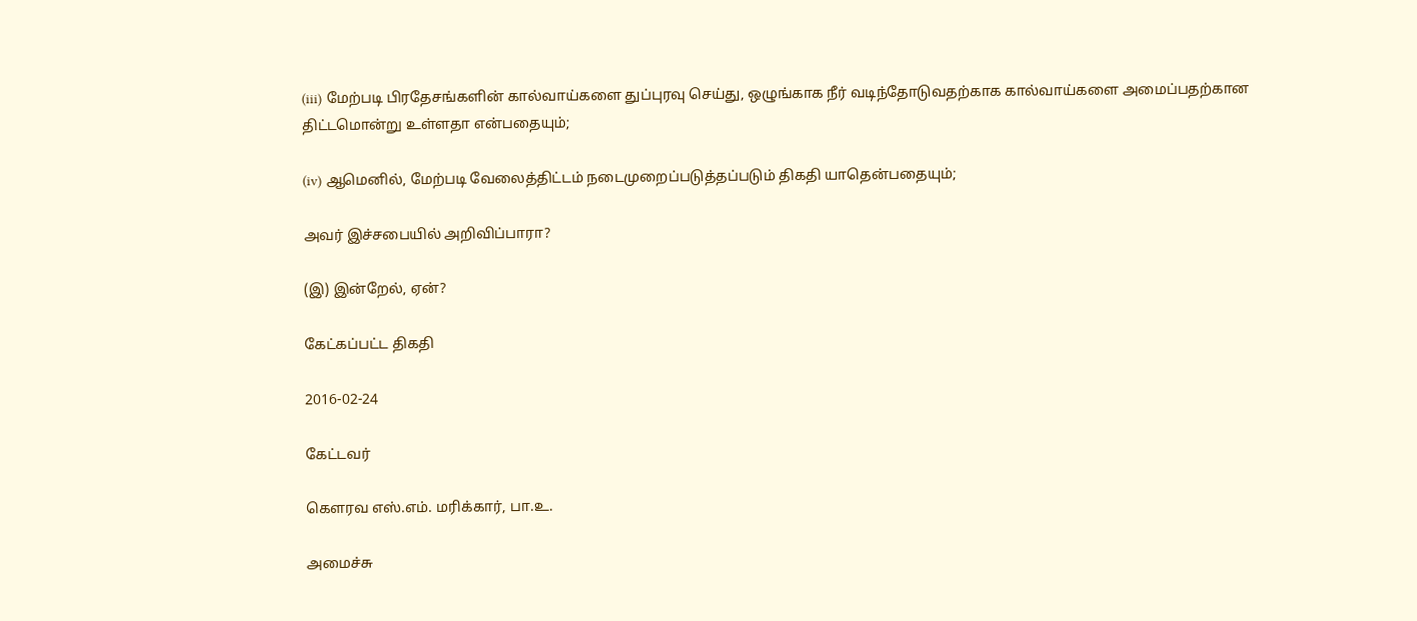(iii) மேற்படி பிரதேசங்களின் கால்வாய்களை துப்புரவு செய்து, ஒழுங்காக நீர் வடிந்தோடுவதற்காக கால்வாய்களை அமைப்பதற்கான திட்டமொன்று உள்ளதா என்பதையும்;

(iv) ஆமெனில், மேற்படி வேலைத்திட்டம் நடைமுறைப்படுத்தப்படும் திகதி யாதென்பதையும்;

அவர் இச்சபையில் அறிவிப்பாரா?

(இ) இன்றேல், ஏன்?

கேட்கப்பட்ட திகதி

2016-02-24

கேட்டவர்

கௌரவ எஸ்.எம். மரிக்கார், பா.உ.

அமைச்சு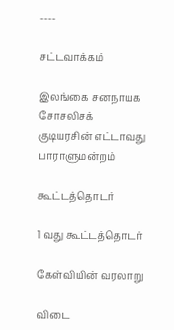----

சட்டவாக்கம்

இலங்கை சனநாயக சோசலிசக் குடியரசின் எட்டாவது பாராளுமன்றம்

கூட்டத்தொடர்

1 வது கூட்டத்தொடர்

கேள்வியின் வரலாறு

விடை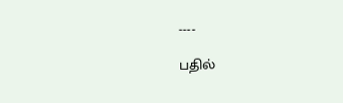----

பதில்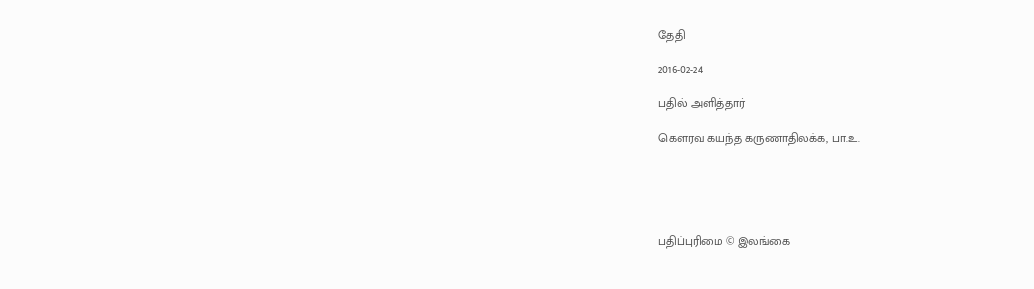தேதி

2016-02-24

பதில் அளித்தார்

கௌரவ கயந்த கருணாதிலக்க, பா.உ.





பதிப்புரிமை © இலங்கை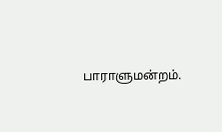பாராளுமன்றம்.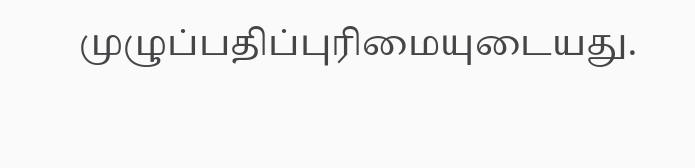முழுப்பதிப்புரிமையுடையது.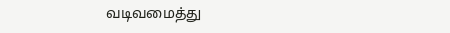வடிவமைத்து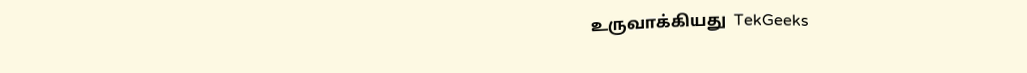உருவாக்கியது  TekGeeks